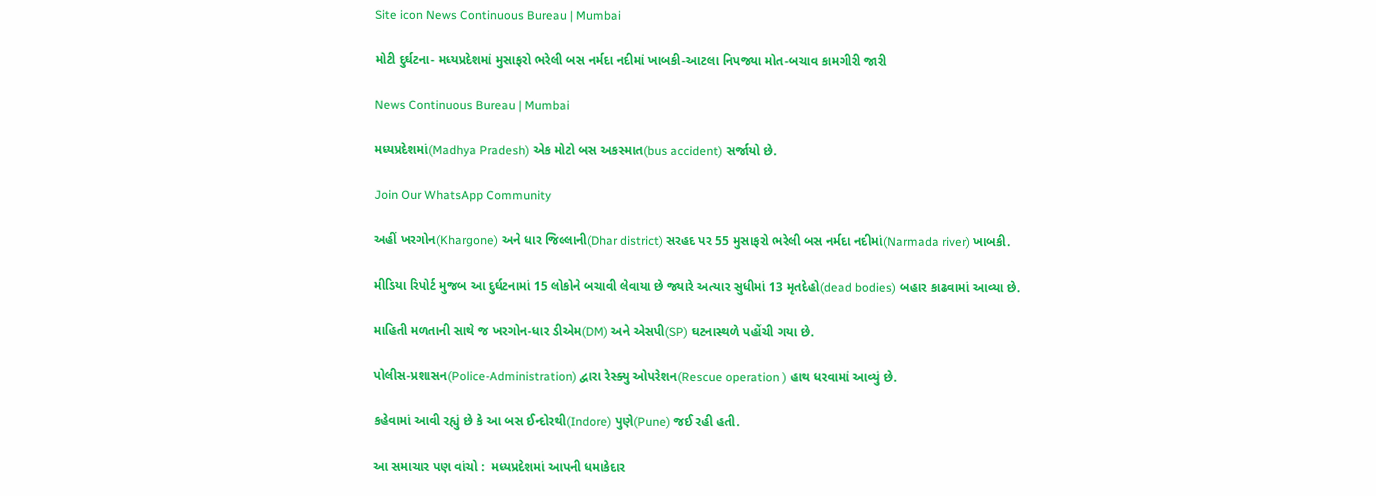Site icon News Continuous Bureau | Mumbai

મોટી દુર્ઘટના- મધ્યપ્રદેશમાં મુસાફરો ભરેલી બસ નર્મદા નદીમાં ખાબકી-આટલા નિપજ્યા મોત-બચાવ કામગીરી જારી

News Continuous Bureau | Mumbai

મધ્યપ્રદેશમાં(Madhya Pradesh) એક મોટો બસ અકસ્માત(bus accident) સર્જાયો છે.

Join Our WhatsApp Community

અહીં ખરગોન(Khargone) અને ધાર જિલ્લાની(Dhar district) સરહદ પર 55 મુસાફરો ભરેલી બસ નર્મદા નદીમાં(Narmada river) ખાબકી.

મીડિયા રિપોર્ટ મુજબ આ દુર્ઘટનામાં 15 લોકોને બચાવી લેવાયા છે જ્યારે અત્યાર સુધીમાં 13 મૃતદેહો(dead bodies) બહાર કાઢવામાં આવ્યા છે.

માહિતી મળતાની સાથે જ ખરગોન-ધાર ડીએમ(DM) અને એસપી(SP) ઘટનાસ્થળે પહોંચી ગયા છે.

પોલીસ-પ્રશાસન(Police-Administration) દ્વારા રેસ્ક્યુ ઓપરેશન(Rescue operation ) હાથ ધરવામાં આવ્યું છે.

કહેવામાં આવી રહ્યું છે કે આ બસ ઈન્દોરથી(Indore) પુણે(Pune) જઈ રહી હતી.

આ સમાચાર પણ વાંચો :  મધ્યપ્રદેશમાં આપની ધમાકેદાર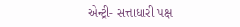એન્ટ્રી- સત્તાધારી પક્ષ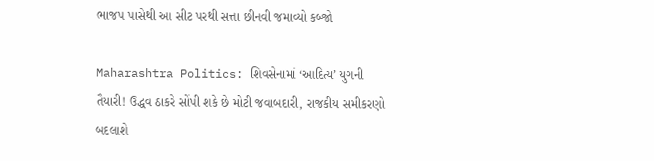ભાજપ પાસેથી આ સીટ પરથી સત્તા છીનવી જમાવ્યો કબ્જો

Maharashtra Politics: શિવસેનામાં ‘આદિત્ય’ યુગની તૈયારી! ઉદ્ધવ ઠાકરે સોંપી શકે છે મોટી જવાબદારી, રાજકીય સમીકરણો બદલાશે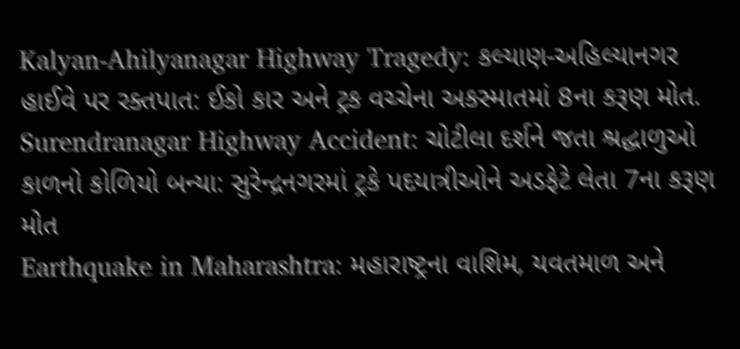Kalyan-Ahilyanagar Highway Tragedy: કલ્યાણ-અહિલ્યાનગર હાઈવે પર રક્તપાત: ઈકો કાર અને ટ્રક વચ્ચેના અકસ્માતમાં 8ના કરૂણ મોત.
Surendranagar Highway Accident: ચોટીલા દર્શને જતા શ્રદ્ધાળુઓ કાળનો કોળિયો બન્યા: સુરેન્દ્રનગરમાં ટ્રકે પદયાત્રીઓને અડફેટે લેતા 7ના કરૂણ મોત
Earthquake in Maharashtra: મહારાષ્ટ્રના વાશિમ, યવતમાળ અને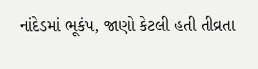નાંદેડમાં ભૂકંપ, જાણો કેટલી હતી તીવ્રતા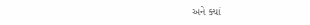અને ક્યાં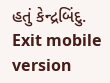હતું કેન્દ્રબિંદુ.
Exit mobile version